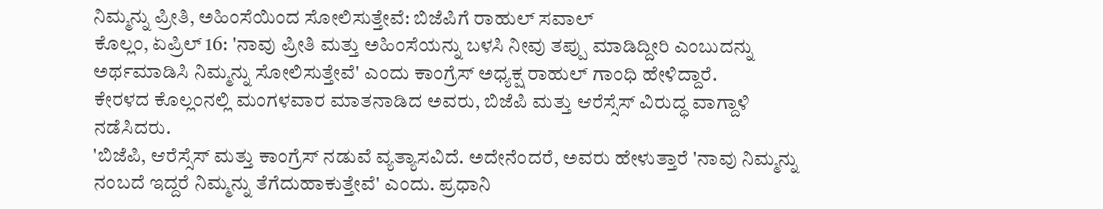ನಿಮ್ಮನ್ನು ಪ್ರೀತಿ, ಅಹಿಂಸೆಯಿಂದ ಸೋಲಿಸುತ್ತೇವೆ: ಬಿಜೆಪಿಗೆ ರಾಹುಲ್ ಸವಾಲ್
ಕೊಲ್ಲಂ, ಏಪ್ರಿಲ್ 16: 'ನಾವು ಪ್ರೀತಿ ಮತ್ತು ಅಹಿಂಸೆಯನ್ನು ಬಳಸಿ ನೀವು ತಪ್ಪು ಮಾಡಿದ್ದೀರಿ ಎಂಬುದನ್ನು ಅರ್ಥಮಾಡಿಸಿ ನಿಮ್ಮನ್ನು ಸೋಲಿಸುತ್ತೇವೆ' ಎಂದು ಕಾಂಗ್ರೆಸ್ ಅಧ್ಯಕ್ಷ ರಾಹುಲ್ ಗಾಂಧಿ ಹೇಳಿದ್ದಾರೆ.
ಕೇರಳದ ಕೊಲ್ಲಂನಲ್ಲಿ ಮಂಗಳವಾರ ಮಾತನಾಡಿದ ಅವರು, ಬಿಜೆಪಿ ಮತ್ತು ಆರೆಸ್ಸೆಸ್ ವಿರುದ್ಧ ವಾಗ್ದಾಳಿ ನಡೆಸಿದರು.
'ಬಿಜೆಪಿ, ಆರೆಸ್ಸೆಸ್ ಮತ್ತು ಕಾಂಗ್ರೆಸ್ ನಡುವೆ ವ್ಯತ್ಯಾಸವಿದೆ. ಅದೇನೆಂದರೆ, ಅವರು ಹೇಳುತ್ತಾರೆ 'ನಾವು ನಿಮ್ಮನ್ನು ನಂಬದೆ ಇದ್ದರೆ ನಿಮ್ಮನ್ನು ತೆಗೆದುಹಾಕುತ್ತೇವೆ' ಎಂದು. ಪ್ರಧಾನಿ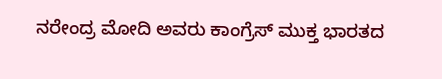ನರೇಂದ್ರ ಮೋದಿ ಅವರು ಕಾಂಗ್ರೆಸ್ ಮುಕ್ತ ಭಾರತದ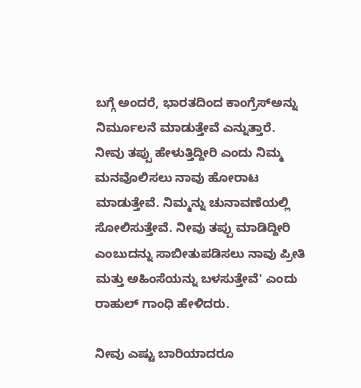ಬಗ್ಗೆ ಅಂದರೆ, ಭಾರತದಿಂದ ಕಾಂಗ್ರೆಸ್ಅನ್ನು ನಿರ್ಮೂಲನೆ ಮಾಡುತ್ತೇವೆ ಎನ್ನುತ್ತಾರೆ. ನೀವು ತಪ್ಪು ಹೇಳುತ್ತಿದ್ದೀರಿ ಎಂದು ನಿಮ್ಮ ಮನವೊಲಿಸಲು ನಾವು ಹೋರಾಟ ಮಾಡುತ್ತೇವೆ. ನಿಮ್ಮನ್ನು ಚುನಾವಣೆಯಲ್ಲಿ ಸೋಲಿಸುತ್ತೇವೆ. ನೀವು ತಪ್ಪು ಮಾಡಿದ್ದೀರಿ ಎಂಬುದನ್ನು ಸಾಬೀತುಪಡಿಸಲು ನಾವು ಪ್ರೀತಿ ಮತ್ತು ಅಹಿಂಸೆಯನ್ನು ಬಳಸುತ್ತೇವೆ' ಎಂದು ರಾಹುಲ್ ಗಾಂಧಿ ಹೇಳಿದರು.

ನೀವು ಎಷ್ಟು ಬಾರಿಯಾದರೂ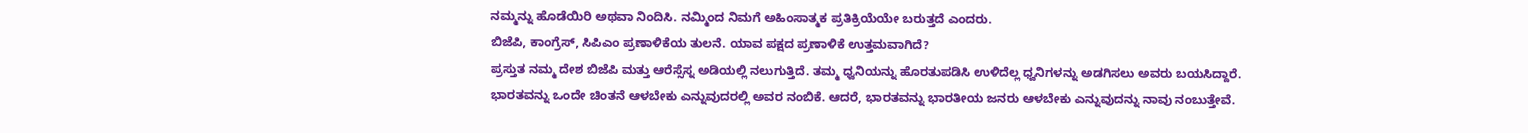ನಮ್ಮನ್ನು ಹೊಡೆಯಿರಿ ಅಥವಾ ನಿಂದಿಸಿ. ನಮ್ಮಿಂದ ನಿಮಗೆ ಅಹಿಂಸಾತ್ಮಕ ಪ್ರತಿಕ್ರಿಯೆಯೇ ಬರುತ್ತದೆ ಎಂದರು.
ಬಿಜೆಪಿ, ಕಾಂಗ್ರೆಸ್, ಸಿಪಿಎಂ ಪ್ರಣಾಳಿಕೆಯ ತುಲನೆ. ಯಾವ ಪಕ್ಷದ ಪ್ರಣಾಳಿಕೆ ಉತ್ತಮವಾಗಿದೆ?
ಪ್ರಸ್ತುತ ನಮ್ಮ ದೇಶ ಬಿಜೆಪಿ ಮತ್ತು ಆರೆಸ್ಸೆಸ್ನ ಅಡಿಯಲ್ಲಿ ನಲುಗುತ್ತಿದೆ. ತಮ್ಮ ಧ್ವನಿಯನ್ನು ಹೊರತುಪಡಿಸಿ ಉಳಿದೆಲ್ಲ ಧ್ವನಿಗಳನ್ನು ಅಡಗಿಸಲು ಅವರು ಬಯಸಿದ್ದಾರೆ. ಭಾರತವನ್ನು ಒಂದೇ ಚಿಂತನೆ ಆಳಬೇಕು ಎನ್ನುವುದರಲ್ಲಿ ಅವರ ನಂಬಿಕೆ. ಆದರೆ, ಭಾರತವನ್ನು ಭಾರತೀಯ ಜನರು ಆಳಬೇಕು ಎನ್ನುವುದನ್ನು ನಾವು ನಂಬುತ್ತೇವೆ.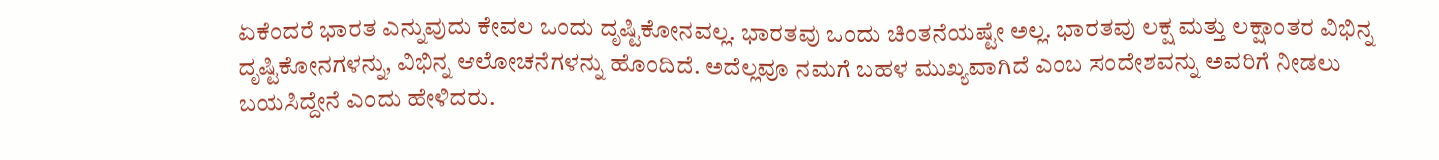ಏಕೆಂದರೆ ಭಾರತ ಎನ್ನುವುದು ಕೇವಲ ಒಂದು ದೃಷ್ಟಿಕೋನವಲ್ಲ. ಭಾರತವು ಒಂದು ಚಿಂತನೆಯಷ್ಟೇ ಅಲ್ಲ. ಭಾರತವು ಲಕ್ಷ ಮತ್ತು ಲಕ್ಷಾಂತರ ವಿಭಿನ್ನ ದೃಷ್ಟಿಕೋನಗಳನ್ನು, ವಿಭಿನ್ನ ಆಲೋಚನೆಗಳನ್ನು ಹೊಂದಿದೆ. ಅದೆಲ್ಲವೂ ನಮಗೆ ಬಹಳ ಮುಖ್ಯವಾಗಿದೆ ಎಂಬ ಸಂದೇಶವನ್ನು ಅವರಿಗೆ ನೀಡಲು ಬಯಸಿದ್ದೇನೆ ಎಂದು ಹೇಳಿದರು.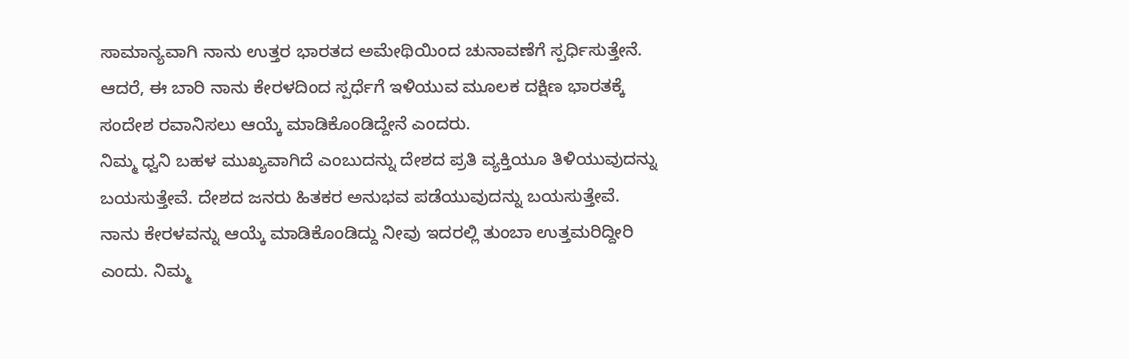ಸಾಮಾನ್ಯವಾಗಿ ನಾನು ಉತ್ತರ ಭಾರತದ ಅಮೇಥಿಯಿಂದ ಚುನಾವಣೆಗೆ ಸ್ಪರ್ಧಿಸುತ್ತೇನೆ. ಆದರೆ, ಈ ಬಾರಿ ನಾನು ಕೇರಳದಿಂದ ಸ್ಪರ್ಧೆಗೆ ಇಳಿಯುವ ಮೂಲಕ ದಕ್ಷಿಣ ಭಾರತಕ್ಕೆ ಸಂದೇಶ ರವಾನಿಸಲು ಆಯ್ಕೆ ಮಾಡಿಕೊಂಡಿದ್ದೇನೆ ಎಂದರು.
ನಿಮ್ಮ ಧ್ವನಿ ಬಹಳ ಮುಖ್ಯವಾಗಿದೆ ಎಂಬುದನ್ನು ದೇಶದ ಪ್ರತಿ ವ್ಯಕ್ತಿಯೂ ತಿಳಿಯುವುದನ್ನು ಬಯಸುತ್ತೇವೆ. ದೇಶದ ಜನರು ಹಿತಕರ ಅನುಭವ ಪಡೆಯುವುದನ್ನು ಬಯಸುತ್ತೇವೆ. ನಾನು ಕೇರಳವನ್ನು ಆಯ್ಕೆ ಮಾಡಿಕೊಂಡಿದ್ದು ನೀವು ಇದರಲ್ಲಿ ತುಂಬಾ ಉತ್ತಮರಿದ್ದೀರಿ ಎಂದು. ನಿಮ್ಮ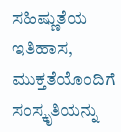ಸಹಿಷ್ಣುತೆಯ ಇತಿಹಾಸ, ಮುಕ್ತತೆಯೊಂದಿಗೆ ಸಂಸ್ಕೃತಿಯನ್ನು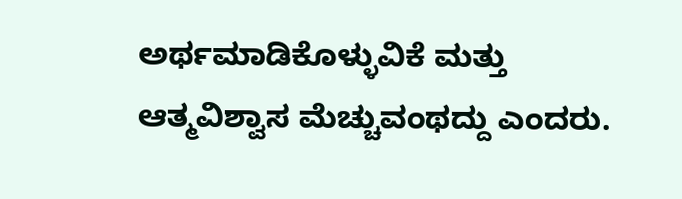ಅರ್ಥಮಾಡಿಕೊಳ್ಳುವಿಕೆ ಮತ್ತು ಆತ್ಮವಿಶ್ವಾಸ ಮೆಚ್ಚುವಂಥದ್ದು ಎಂದರು.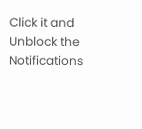Click it and Unblock the Notifications